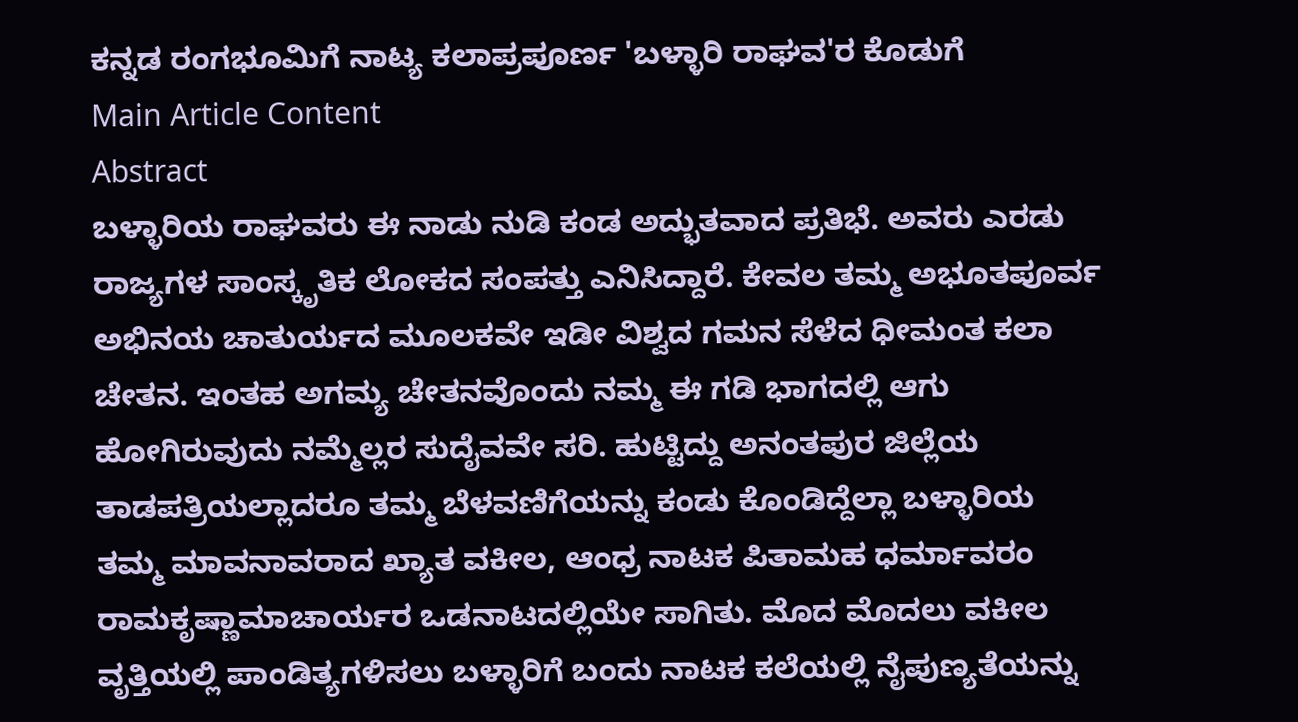ಕನ್ನಡ ರಂಗಭೂಮಿಗೆ ನಾಟ್ಯ ಕಲಾಪ್ರಪೂರ್ಣ 'ಬಳ್ಳಾರಿ ರಾಘವ'ರ ಕೊಡುಗೆ
Main Article Content
Abstract
ಬಳ್ಳಾರಿಯ ರಾಘವರು ಈ ನಾಡು ನುಡಿ ಕಂಡ ಅದ್ಭುತವಾದ ಪ್ರತಿಭೆ. ಅವರು ಎರಡು ರಾಜ್ಯಗಳ ಸಾಂಸ್ಕೃತಿಕ ಲೋಕದ ಸಂಪತ್ತು ಎನಿಸಿದ್ದಾರೆ. ಕೇವಲ ತಮ್ಮ ಅಭೂತಪೂರ್ವ ಅಭಿನಯ ಚಾತುರ್ಯದ ಮೂಲಕವೇ ಇಡೀ ವಿಶ್ವದ ಗಮನ ಸೆಳೆದ ಧೀಮಂತ ಕಲಾ ಚೇತನ. ಇಂತಹ ಅಗಮ್ಯ ಚೇತನವೊಂದು ನಮ್ಮ ಈ ಗಡಿ ಭಾಗದಲ್ಲಿ ಆಗು ಹೋಗಿರುವುದು ನಮ್ಮೆಲ್ಲರ ಸುದೈವವೇ ಸರಿ. ಹುಟ್ಟಿದ್ದು ಅನಂತಪುರ ಜಿಲ್ಲೆಯ ತಾಡಪತ್ರಿಯಲ್ಲಾದರೂ ತಮ್ಮ ಬೆಳವಣಿಗೆಯನ್ನು ಕಂಡು ಕೊಂಡಿದ್ದೆಲ್ಲಾ ಬಳ್ಳಾರಿಯ ತಮ್ಮ ಮಾವನಾವರಾದ ಖ್ಯಾತ ವಕೀಲ, ಆಂಧ್ರ ನಾಟಕ ಪಿತಾಮಹ ಧರ್ಮಾವರಂ ರಾಮಕೃಷ್ಣಾಮಾಚಾರ್ಯರ ಒಡನಾಟದಲ್ಲಿಯೇ ಸಾಗಿತು. ಮೊದ ಮೊದಲು ವಕೀಲ ವೃತ್ತಿಯಲ್ಲಿ ಪಾಂಡಿತ್ಯಗಳಿಸಲು ಬಳ್ಳಾರಿಗೆ ಬಂದು ನಾಟಕ ಕಲೆಯಲ್ಲಿ ನೈಪುಣ್ಯತೆಯನ್ನು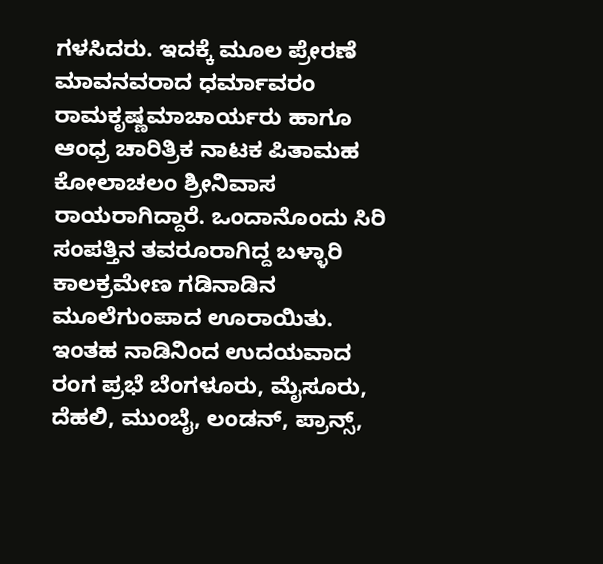ಗಳಸಿದರು. ಇದಕ್ಕೆ ಮೂಲ ಪ್ರೇರಣೆ ಮಾವನವರಾದ ಧರ್ಮಾವರಂ ರಾಮಕೃಷ್ಣಮಾಚಾರ್ಯರು ಹಾಗೂ ಆಂಧ್ರ ಚಾರಿತ್ರಿಕ ನಾಟಕ ಪಿತಾಮಹ ಕೋಲಾಚಲಂ ಶ್ರೀನಿವಾಸ ರಾಯರಾಗಿದ್ದಾರೆ. ಒಂದಾನೊಂದು ಸಿರಿ ಸಂಪತ್ತಿನ ತವರೂರಾಗಿದ್ದ ಬಳ್ಳಾರಿ ಕಾಲಕ್ರಮೇಣ ಗಡಿನಾಡಿನ ಮೂಲೆಗುಂಪಾದ ಊರಾಯಿತು. ಇಂತಹ ನಾಡಿನಿಂದ ಉದಯವಾದ ರಂಗ ಪ್ರಭೆ ಬೆಂಗಳೂರು, ಮೈಸೂರು, ದೆಹಲಿ, ಮುಂಬೈ, ಲಂಡನ್, ಪ್ರಾನ್ಸ್,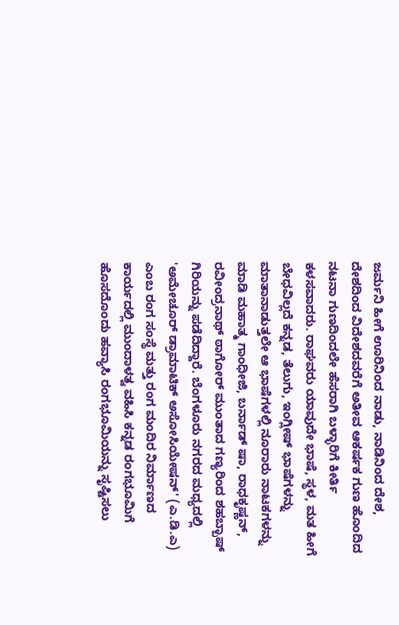ಜರ್ಮನಿ ಹೀಗೆ ಊರಿನಿಂದ ನಾಡು, ನಾಡಿನಿಂದ ದೇಶ, ದೇಶದಿಂದ ವಿದೇಶದವರೆಗೆ ಅತೀವ ಆಕರ್ಷಕ ಗುಣ ಹೊಂದಿದ ನಟನಾ ಗುಣದಿಂದಲೇ ಹೆಸರಾಗಿ ಬಳ್ಳಾರಿಗೆ ಕೀರ್ತಿ ಕಳಸವಾದರು. ರಾಘವರು ಯಾವುದೇ ಭಾಷೆ, ಸ್ಥಳ, ಮತ ಹೀಗೆ ಬೇಧವಿಲ್ಲದೆ ಕನ್ನಡ, ತೆಲುಗು, ಇಂಗ್ಲೀಷ್ ಭಾಷೆಗಳನ್ನು ಮಾತಾನಾಡುತ್ತಲೇ ಆ ಭಾಷೆಗಳಲ್ಲಿ ನೂರಾರು ನಾಟಕಗಳನ್ನು ಮಾಡಿ ಮಹಾತ್ಮ ಗಾಂಧೀಜಿ, ಬರ್ನಾಡ್ ಷಾ, ರಾಧಕೃಷ್ಣನ್, ರವೀಂದ್ರನಾಥ್ ಠಾಗೋರ್ ಮುಂತಾದ ಗಣ್ಯರಿಂದ ಶಹಬ್ಬಾಷ್ ಗಿರಿಯನ್ನು ಪಡೆದಿದ್ದಾರೆ. ಬೆಂಗಳೂರು ನಗರದ ಮಧ್ಯದಲ್ಲಿ 'ಅಮೇಚೂರ್ ಡ್ರಾಮಾಟಿಕ್ ಅಸೋಸಿಯೇಷನ್' (ಎ.ಡಿ.ಎ) ಎಂಬ ರಂಗ ಸಂಸ್ಥೆ ಮತ್ತು ರಂಗ ಮಂದಿರ ನಿರ್ಮಾಣದ ಕಾರ್ಯದಲ್ಲಿ ಮುಂದಾಳತ್ವ ವಹಿಸಿ ಕನ್ನಡ ರಂಗಭೂಮಿಗೆ ಹೊಸದೊಂದು ಹವ್ಯಾಸಿ ರಂಗಭೂಮಿಯನ್ನು ಸೃಷ್ಟಿಸಲು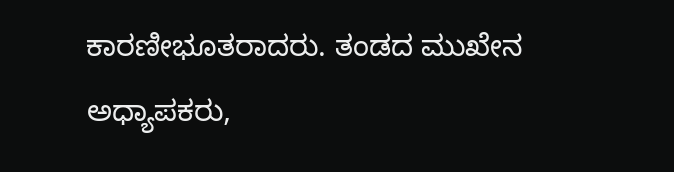ಕಾರಣೀಭೂತರಾದರು. ತಂಡದ ಮುಖೇನ ಅಧ್ಯಾಪಕರು,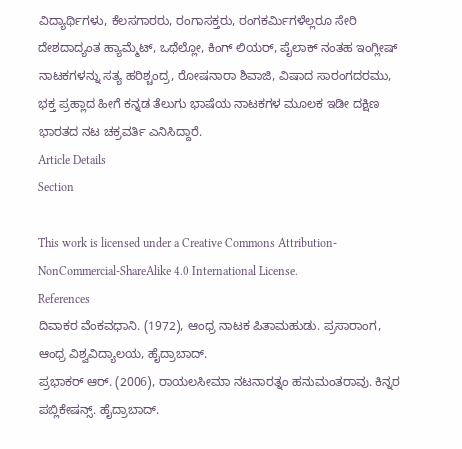ವಿದ್ಯಾರ್ಥಿಗಳು, ಕೆಲಸಗಾರರು, ರಂಗಾಸಕ್ತರು, ರಂಗಕರ್ಮಿಗಳೆಲ್ಲರೂ ಸೇರಿ ದೇಶದಾದ್ಯಂತ ಹ್ಯಾಮ್ಮೆಟ್, ಒಥೆಲ್ಲೋ, ಕಿಂಗ್ ಲಿಯರ್, ಪೈಲಾಕ್ ನಂತಹ ಇಂಗ್ಲೀಷ್ ನಾಟಕಗಳನ್ನು ಸತ್ಯ ಹರಿಶ್ಚಂದ್ರ, ರೋಷನಾರಾ ಶಿವಾಜಿ, ವಿಷಾದ ಸಾರಂಗದರಮು, ಭಕ್ತ ಪ್ರಹ್ಲಾದ ಹೀಗೆ ಕನ್ನಡ ತೆಲುಗು ಭಾಷೆಯ ನಾಟಕಗಳ ಮೂಲಕ ಇಡೀ ದಕ್ಷಿಣ ಭಾರತದ ನಟ ಚಕ್ರವರ್ತಿ ಎನಿಸಿದ್ದಾರೆ.
Article Details
Section

This work is licensed under a Creative Commons Attribution-NonCommercial-ShareAlike 4.0 International License.
References
ದಿವಾಕರ ವೆಂಕವಧಾನಿ. (1972), ಆಂಧ್ರ ನಾಟಕ ಪಿತಾಮಹುಡು. ಪ್ರಸಾರಾಂಗ, ಆಂಧ್ರ ವಿಶ್ವವಿದ್ಯಾಲಯ, ಹೈದ್ರಾಬಾದ್.
ಪ್ರಭಾಕರ್ ಆರ್. (2006), ರಾಯಲಸೀಮಾ ನಟನಾರತ್ನಂ ಹನುಮಂತರಾವು. ಕಿನ್ನರ ಪಬ್ಲಿಕೇಷನ್ಸ್. ಹೈದ್ರಾಬಾದ್.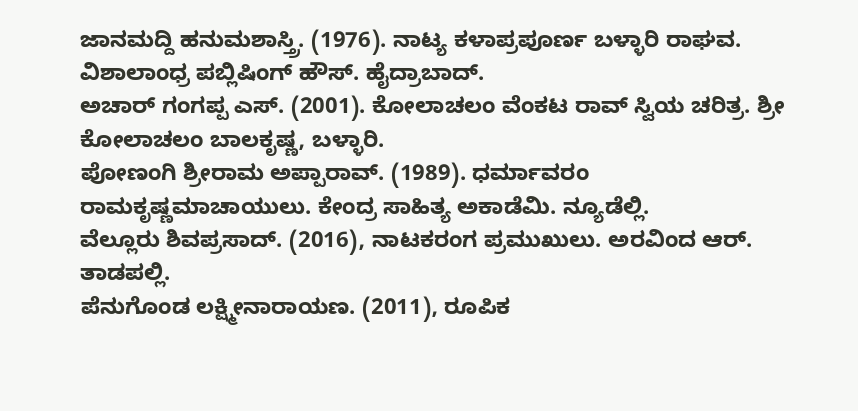ಜಾನಮದ್ದಿ ಹನುಮಶಾಸ್ತ್ರಿ. (1976). ನಾಟ್ಯ ಕಳಾಪ್ರಪೂರ್ಣ ಬಳ್ಳಾರಿ ರಾಘವ. ವಿಶಾಲಾಂಧ್ರ ಪಬ್ಲಿಷಿಂಗ್ ಹೌಸ್. ಹೈದ್ರಾಬಾದ್.
ಅಚಾರ್ ಗಂಗಪ್ಪ ಎಸ್. (2001). ಕೋಲಾಚಲಂ ವೆಂಕಟ ರಾವ್ ಸ್ವಿಯ ಚರಿತ್ರ. ಶ್ರೀ ಕೋಲಾಚಲಂ ಬಾಲಕೃಷ್ಣ, ಬಳ್ಳಾರಿ.
ಪೋಣಂಗಿ ಶ್ರೀರಾಮ ಅಪ್ಪಾರಾವ್. (1989). ಧರ್ಮಾವರಂ ರಾಮಕೃಷ್ಣಮಾಚಾಯುಲು. ಕೇಂದ್ರ ಸಾಹಿತ್ಯ ಅಕಾಡೆಮಿ. ನ್ಯೂಡೆಲ್ಲಿ.
ವೆಲ್ಲೂರು ಶಿವಪ್ರಸಾದ್. (2016), ನಾಟಕರಂಗ ಪ್ರಮುಖುಲು. ಅರವಿಂದ ಆರ್. ತಾಡಪಲ್ಲಿ.
ಪೆನುಗೊಂಡ ಲಕ್ಷ್ಮೀನಾರಾಯಣ. (2011), ರೂಪಿಕ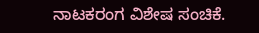ನಾಟಕರಂಗ ವಿಶೇಷ ಸಂಚಿಕೆ.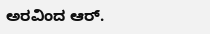ಅರವಿಂದ ಆರ್.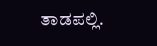ತಾಡಪಲ್ಲಿ.